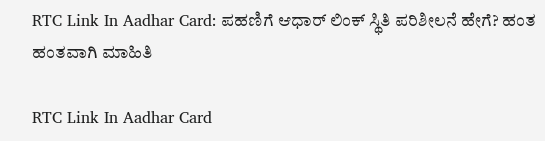RTC Link In Aadhar Card: ಪಹಣಿಗೆ ಆಧಾರ್ ಲಿಂಕ್ ಸ್ಥಿತಿ ಪರಿಶೀಲನೆ ಹೇಗೆ? ಹಂತ ಹಂತವಾಗಿ ಮಾಹಿತಿ

RTC Link In Aadhar Card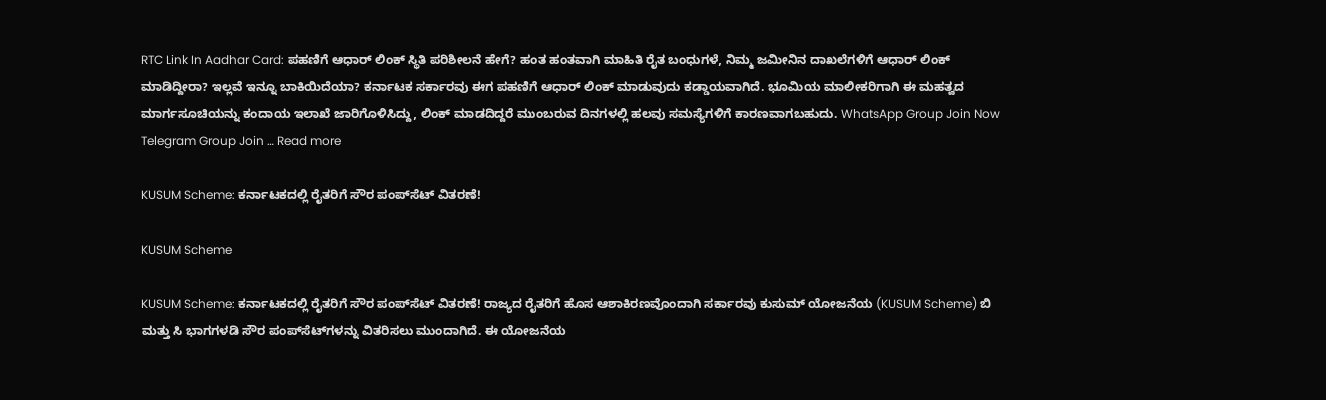RTC Link In Aadhar Card: ಪಹಣಿಗೆ ಆಧಾರ್ ಲಿಂಕ್ ಸ್ಥಿತಿ ಪರಿಶೀಲನೆ ಹೇಗೆ? ಹಂತ ಹಂತವಾಗಿ ಮಾಹಿತಿ ರೈತ ಬಂಧುಗಳೆ, ನಿಮ್ಮ ಜಮೀನಿನ ದಾಖಲೆಗಳಿಗೆ ಆಧಾರ್ ಲಿಂಕ್ ಮಾಡಿದ್ದೀರಾ? ಇಲ್ಲವೆ ಇನ್ನೂ ಬಾಕಿಯಿದೆಯಾ? ಕರ್ನಾಟಕ ಸರ್ಕಾರವು ಈಗ ಪಹಣಿಗೆ ಆಧಾರ್ ಲಿಂಕ್ ಮಾಡುವುದು ಕಡ್ಡಾಯವಾಗಿದೆ. ಭೂಮಿಯ ಮಾಲೀಕರಿಗಾಗಿ ಈ ಮಹತ್ವದ ಮಾರ್ಗಸೂಚಿಯನ್ನು ಕಂದಾಯ ಇಲಾಖೆ ಜಾರಿಗೊಳಿಸಿದ್ದು, ಲಿಂಕ್ ಮಾಡದಿದ್ದರೆ ಮುಂಬರುವ ದಿನಗಳಲ್ಲಿ ಹಲವು ಸಮಸ್ಯೆಗಳಿಗೆ ಕಾರಣವಾಗಬಹುದು. WhatsApp Group Join Now Telegram Group Join … Read more

KUSUM Scheme: ಕರ್ನಾಟಕದಲ್ಲಿ ರೈತರಿಗೆ ಸೌರ ಪಂಪ್‌ಸೆಟ್‌ ವಿತರಣೆ!

KUSUM Scheme

KUSUM Scheme: ಕರ್ನಾಟಕದಲ್ಲಿ ರೈತರಿಗೆ ಸೌರ ಪಂಪ್‌ಸೆಟ್‌ ವಿತರಣೆ! ರಾಜ್ಯದ ರೈತರಿಗೆ ಹೊಸ ಆಶಾಕಿರಣವೊಂದಾಗಿ ಸರ್ಕಾರವು ಕುಸುಮ್ ಯೋಜನೆಯ (KUSUM Scheme) ಬಿ ಮತ್ತು ಸಿ ಭಾಗಗಳಡಿ ಸೌರ ಪಂಪ್‌ಸೆಟ್‌ಗಳನ್ನು ವಿತರಿಸಲು ಮುಂದಾಗಿದೆ. ಈ ಯೋಜನೆಯ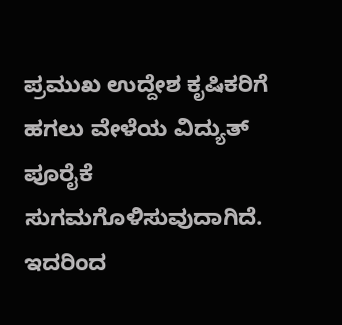ಪ್ರಮುಖ ಉದ್ದೇಶ ಕೃಷಿಕರಿಗೆ ಹಗಲು ವೇಳೆಯ ವಿದ್ಯುತ್ ಪೂರೈಕೆ ಸುಗಮಗೊಳಿಸುವುದಾಗಿದೆ. ಇದರಿಂದ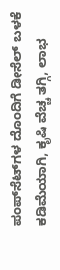ಪಂಪ್‌ಸೆಟ್‌ಗಳ ದೊಂದಿಗೆ ಡೀಸೆಲ್ ಬಳಕೆ ಕಡಿಮೆಯಾಗಿ, ಕೃಷಿ ವೆಚ್ಚ ತಗ್ಗಿ, ಲಾಭ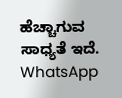ಹೆಚ್ಚಾಗುವ ಸಾಧ್ಯತೆ ಇದೆ. WhatsApp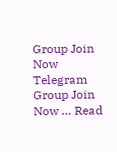Group Join Now Telegram Group Join Now … Read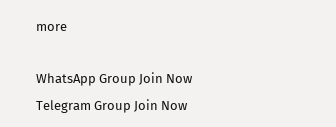more

WhatsApp Group Join Now
Telegram Group Join Now